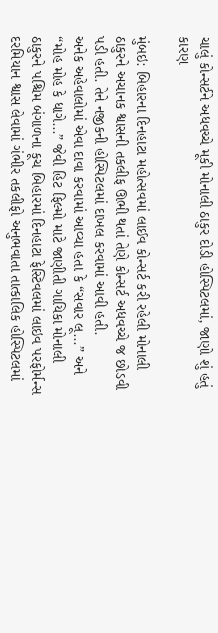ચાલું કોન્સર્ટને અધવચ્ચે મૂકી મોનાલી ઠાકુર દોડી હોસ્પિટલમાં, જાણો શું હતું કારણ

મુંબઇ: બિહારના દિનહાટા મહોત્સવમાં લાઈવ કોન્સર્ટ કરી રહેલી મોનાલી ઠાકુરને અચાનક શ્વાસની તકલીફ ઊભી થતાં તેણે કોન્સર્ટ અધવચ્ચે જ છોડવી પડી હતી. તેને નજીકની હોસ્પિટલમાં દાખલ કરવામાં આવી હતી.
અનેક અહેવાલોમાં એવા દાવા કરવામાં આવ્યા હતા કે “સવાર લૂ...” અને “મોહ મોહ કે ધાગે...” જેવી હિટ ફિલ્મો માટે જાણીતી ગાયિકા મોનાલી ઠાકુરને પશ્ચિમ બંગાળના કૂચ બિહારમાં દિનહાટા ફેસ્ટિવલમાં લાઇવ પરફોર્મન્સ દરમિયાન શ્વાસ લેવામાં ગંભીર તકલીફો અનુભવાતા તાત્કાલિક હોસ્પિટલમાં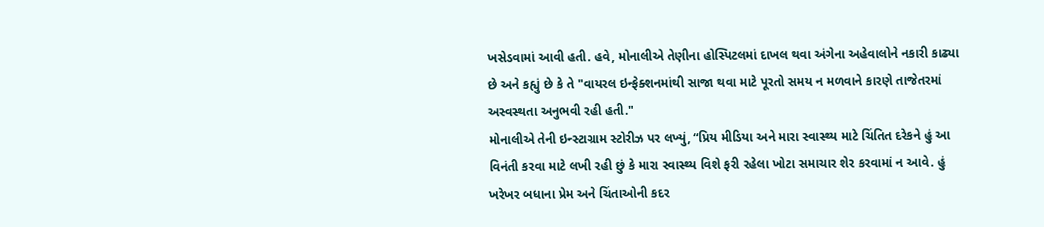ખસેડવામાં આવી હતી. હવે, મોનાલીએ તેણીના હોસ્પિટલમાં દાખલ થવા અંગેના અહેવાલોને નકારી કાઢ્યા છે અને કહ્યું છે કે તે "વાયરલ ઇન્ફેક્શનમાંથી સાજા થવા માટે પૂરતો સમય ન મળવાને કારણે તાજેતરમાં અસ્વસ્થતા અનુભવી રહી હતી."
મોનાલીએ તેની ઇન્સ્ટાગ્રામ સ્ટોરીઝ પર લખ્યું, “પ્રિય મીડિયા અને મારા સ્વાસ્થ્ય માટે ચિંતિત દરેકને હું આ વિનંતી કરવા માટે લખી રહી છું કે મારા સ્વાસ્થ્ય વિશે ફરી રહેલા ખોટા સમાચાર શેર કરવામાં ન આવે. હું ખરેખર બધાના પ્રેમ અને ચિંતાઓની કદર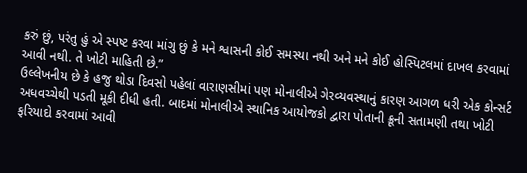કરું છું, પરંતુ હું એ સ્પષ્ટ કરવા માંગુ છું કે મને શ્વાસની કોઈ સમસ્યા નથી અને મને કોઈ હોસ્પિટલમાં દાખલ કરવામાં આવી નથી. તે ખોટી માહિતી છે.”
ઉલ્લેખનીય છે કે હજુ થોડા દિવસો પહેલાં વારાણસીમાં પણ મોનાલીએ ગેરવ્યવસ્થાનું કારણ આગળ ધરી એક કોન્સર્ટ અધવચ્ચેથી પડતી મૂકી દીધી હતી. બાદમાં મોનાલીએ સ્થાનિક આયોજકો દ્વારા પોતાની ક્રૂની સતામણી તથા ખોટી ફરિયાદો કરવામાં આવી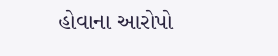હોવાના આરોપો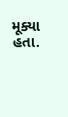મૂક્યા હતા.